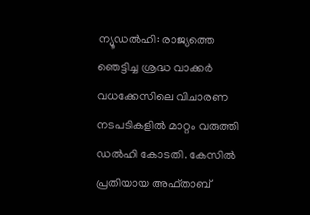ന്യൂഡൽഹി: രാജ്യത്തെ ഞെട്ടിച്ച ശ്രദ്ധ വാക്കർ വധക്കേസിലെ വിചാരണ നടപടികളിൽ മാറ്റം വരുത്തി ഡൽഹി കോടതി. കേസിൽ പ്രതിയായ അഫ്താബ്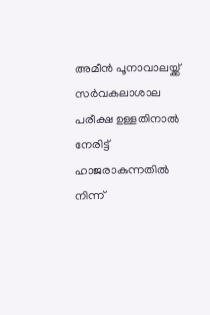അമീൻ പൂനാവാലയ്ക്ക് സർവകലാശാല പരീക്ഷ ഉള്ളതിനാൽ നേരിട്ട് ഹാജരാകുന്നതിൽ നിന്ന്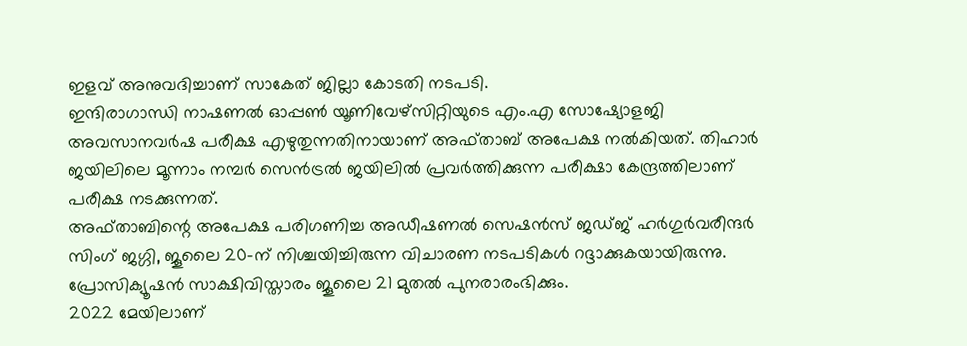ഇളവ് അനുവദിച്ചാണ് സാകേത് ജില്ലാ കോടതി നടപടി.
ഇന്ദിരാഗാന്ധി നാഷണൽ ഓപ്പൺ യൂണിവേഴ്സിറ്റിയുടെ എം.എ സോഷ്യോളജി അവസാനവർഷ പരീക്ഷ എഴുതുന്നതിനായാണ് അഫ്താബ് അപേക്ഷ നൽകിയത്. തിഹാർ ജയിലിലെ മൂന്നാം നമ്പർ സെൻട്രൽ ജയിലിൽ പ്രവർത്തിക്കുന്ന പരീക്ഷാ കേന്ദ്രത്തിലാണ് പരീക്ഷ നടക്കുന്നത്.
അഫ്താബിന്റെ അപേക്ഷ പരിഗണിച്ച അഡീഷണൽ സെഷൻസ് ജഡ്ജ് ഹർഗുർവരീന്ദർ സിംഗ് ജഗ്ഗി, ജൂലൈ 20-ന് നിശ്ചയിച്ചിരുന്ന വിചാരണ നടപടികൾ റദ്ദാക്കുകയായിരുന്നു. പ്രോസിക്യൂഷൻ സാക്ഷിവിസ്താരം ജൂലൈ 21 മുതൽ പുനരാരംഭിക്കും.
2022 മേയിലാണ്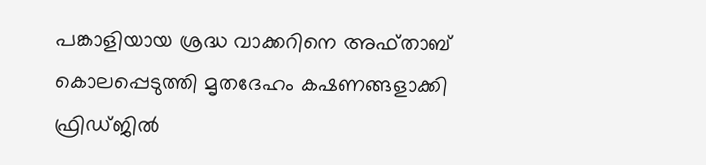പങ്കാളിയായ ശ്രദ്ധ വാക്കറിനെ അഫ്താബ് കൊലപ്പെടുത്തി മൃതദേഹം കഷണങ്ങളാക്കി ഫ്രിഡ്ജിൽ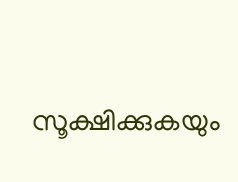സൂക്ഷിക്കുകയും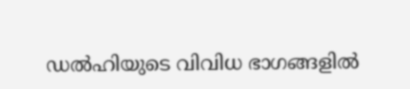ഡൽഹിയുടെ വിവിധ ഭാഗങ്ങളിൽ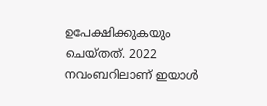ഉപേക്ഷിക്കുകയും ചെയ്തത്. 2022 നവംബറിലാണ് ഇയാൾ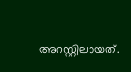അറസ്റ്റിലായത്.